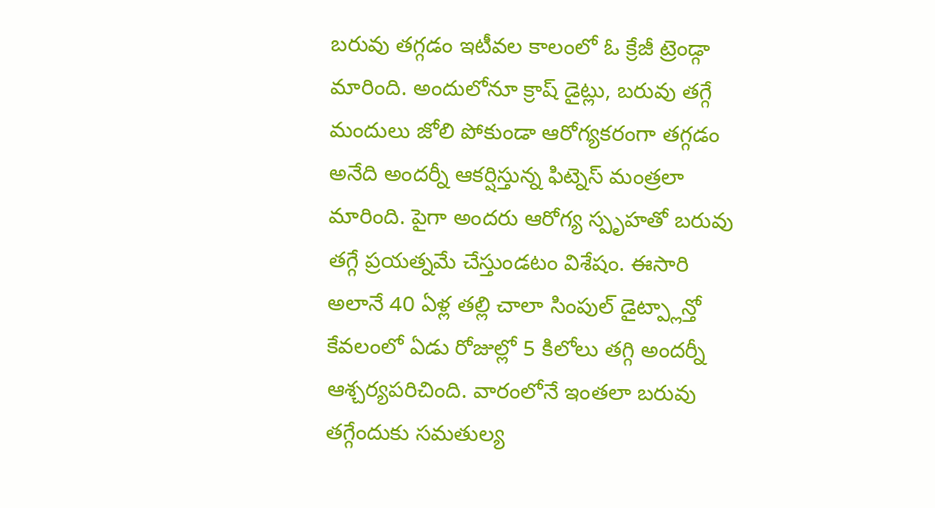బరువు తగ్గడం ఇటీవల కాలంలో ఓ క్రేజీ ట్రెండ్గా మారింది. అందులోనూ క్రాష్ డైట్లు, బరువు తగ్గే మందులు జోలి పోకుండా ఆరోగ్యకరంగా తగ్గడం అనేది అందర్నీ ఆకర్షిస్తున్న ఫిట్నెస్ మంత్రలా మారింది. పైగా అందరు ఆరోగ్య స్పృహతో బరువు తగ్గే ప్రయత్నమే చేస్తుండటం విశేషం. ఈసారి అలానే 40 ఏళ్ల తల్లి చాలా సింపుల్ డైట్ప్లాన్తో కేవలంలో ఏడు రోజుల్లో 5 కిలోలు తగ్గి అందర్నీ ఆశ్చర్యపరిచింది. వారంలోనే ఇంతలా బరువు తగ్గేందుకు సమతుల్య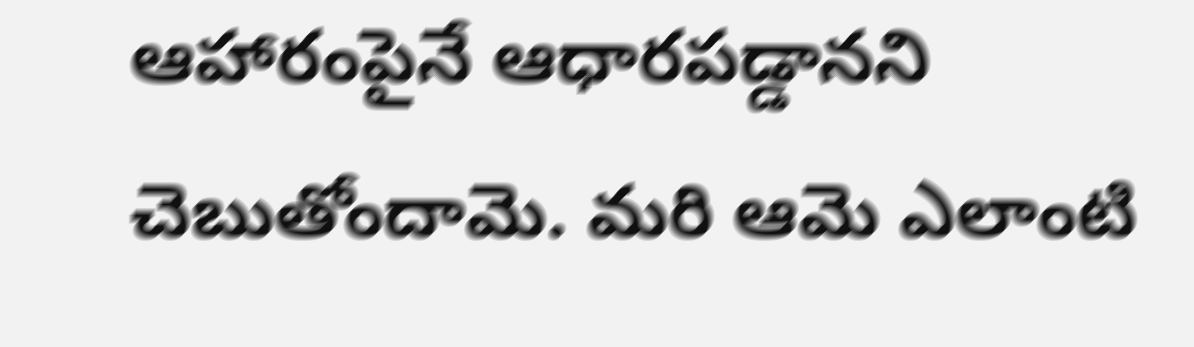ఆహారంపైనే ఆధారపడ్డానని చెబుతోందామె. మరి ఆమె ఎలాంటి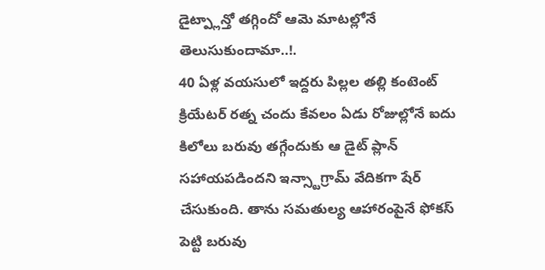డైట్ప్లాన్తో తగ్గిందో ఆమె మాటల్లోనే తెలుసుకుందామా..!.
40 ఏళ్ల వయసులో ఇద్దరు పిల్లల తల్లి కంటెంట్ క్రియేటర్ రత్న చందు కేవలం ఏడు రోజుల్లోనే ఐదు కిలోలు బరువు తగ్గేందుకు ఆ డైట్ ప్లాన్ సహాయపడిందని ఇన్స్టాగ్రామ్ వేదికగా షేర్ చేసుకుంది. తాను సమతుల్య ఆహారంపైనే ఫోకస్ పెట్టి బరువు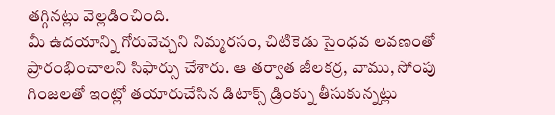తగ్గినట్లు వెల్లడించింది.
మీ ఉదయాన్ని గోరువెచ్చని నిమ్మరసం, చిటికెడు సైంధవ లవణంతో ప్రారంభించాలని సిఫార్సు చేశారు. ఆ తర్వాత జీలకర్ర, వాము, సోంపు గింజలతో ఇంట్లో తయారుచేసిన డిటాక్స్ డ్రింక్ను తీసుకున్నట్లు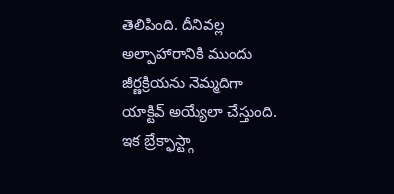తెలిపింది. దీనివల్ల అల్పాహారానికి ముందు జీర్ణక్రియను నెమ్మదిగా యాక్టివ్ అయ్యేలా చేస్తుంది.
ఇక బ్రేక్ఫాస్ట్గా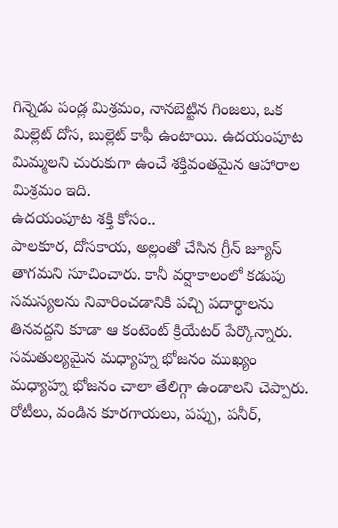గిన్నెడు పండ్ల మిశ్రమం, నానబెట్టిన గింజలు, ఒక మిల్లెట్ దోస, బుల్లెట్ కాఫీ ఉంటాయి. ఉదయంపూట మిమ్మలని చురుకుగా ఉంచే శక్తివంతమైన ఆహారాల మిశ్రమం ఇది.
ఉదయంపూట శక్తి కోసం..
పాలకూర, దోసకాయ, అల్లంతో చేసిన గ్రీన్ జ్యూస్ తాగమని సూచించారు. కానీ వర్షాకాలంలో కడుపు సమస్యలను నివారించడానికి పచ్చి పదార్థాలను తినవద్దని కూడా ఆ కంటెంట్ క్రియేటర్ పేర్కొన్నారు.
సమతుల్యమైన మధ్యాహ్న భోజనం ముఖ్యం
మధ్యాహ్న భోజనం చాలా తేలిగ్గా ఉండాలని చెప్పారు. రోటీలు, వండిన కూరగాయలు, పప్పు, పనీర్,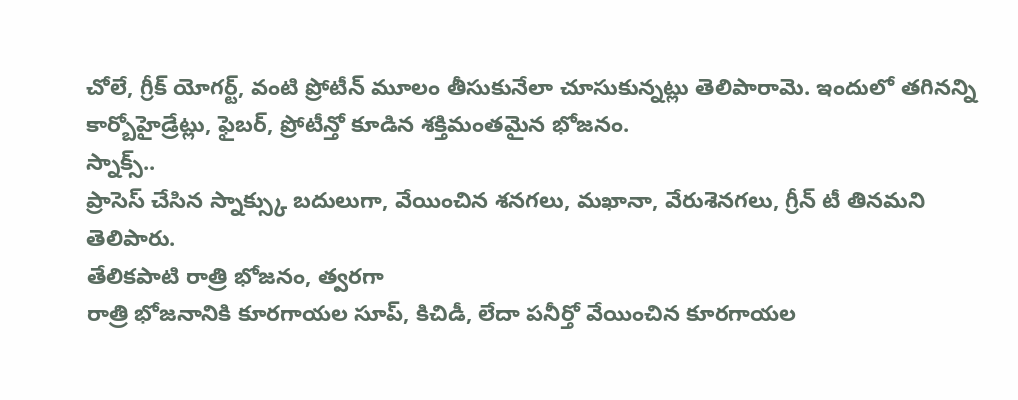చోలే, గ్రీక్ యోగర్ట్, వంటి ప్రోటీన్ మూలం తీసుకునేలా చూసుకున్నట్లు తెలిపారామె. ఇందులో తగినన్ని కార్బోహైడ్రేట్లు, ఫైబర్, ప్రోటీన్తో కూడిన శక్తిమంతమైన భోజనం.
స్నాక్స్..
ప్రాసెస్ చేసిన స్నాక్స్కు బదులుగా, వేయించిన శనగలు, మఖానా, వేరుశెనగలు, గ్రీన్ టీ తినమని తెలిపారు.
తేలికపాటి రాత్రి భోజనం, త్వరగా
రాత్రి భోజనానికి కూరగాయల సూప్, కిచిడీ, లేదా పనీర్తో వేయించిన కూరగాయల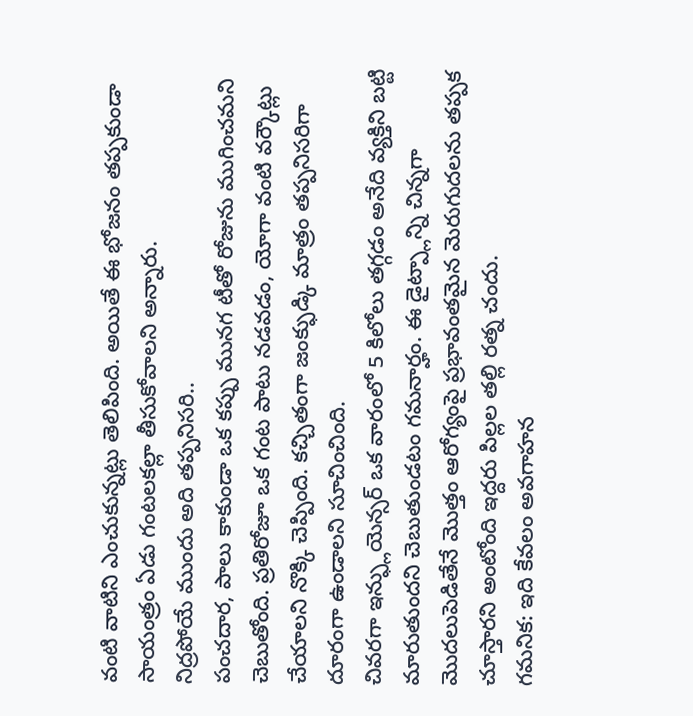వంటి వాటిని ఎంచుకున్నట్లు తెలిపింది. అయితే ఈ భోజనం తప్పకుండా సాయంత్రం ఏడు గంటలకల్లా తీసుకోవాలని అన్నారు.
నిద్రపోయే ముందు అది తప్పనిసరి..
పంచదార, పాలు కాకుండా ఒక కప్పు మునగ టీతో రోజును ముగించమని చెబుతోంది. ప్రతిరోజూ ఒక గంట పాటు నడవడం, యోగా వంటి వర్కౌట్లు చేయాలని నొక్కి చెప్పింది. కచ్చితంగా జంక్ఫుడ్కి మాత్రం తప్పనిసరిగా దూరంగా ఉండాలని సూచించింది.
చివరగా ఇన్ఫ్లుయెన్సర్ ఒక వారంలో 5 కిలోలు తగ్గడం అనేది వ్యక్తిని బట్టి మారుతుందని చెబుతుండటం గమనార్హం. ఈ డైట్ప్లాన్ని చిన్నగా మొదలుపెడితేనే మొత్తం ఆరోగ్యంపై ప్రభావంతమైన మెరుగుదలను తప్పక చూస్తారని అంటోంది ఇద్దరు పిల్లల తల్లి రత్న చందు.
గమనిక: ఇది కేవలం అవగాహన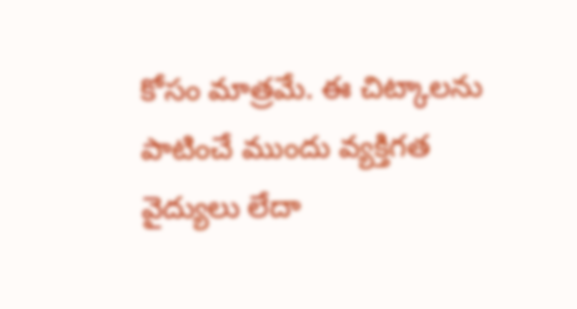కోసం మాత్రమే. ఈ చిట్కాలను పాటించే ముందు వ్యక్తిగత వైద్యులు లేదా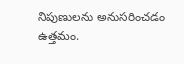నిపుణులను అనుసరించడం ఉత్తమం.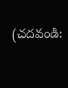(చదవండి: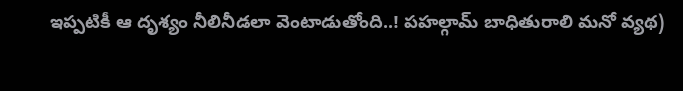ఇప్పటికీ ఆ దృశ్యం నీలినీడలా వెంటాడుతోంది..! పహల్గామ్ బాధితురాలి మనో వ్యథ)